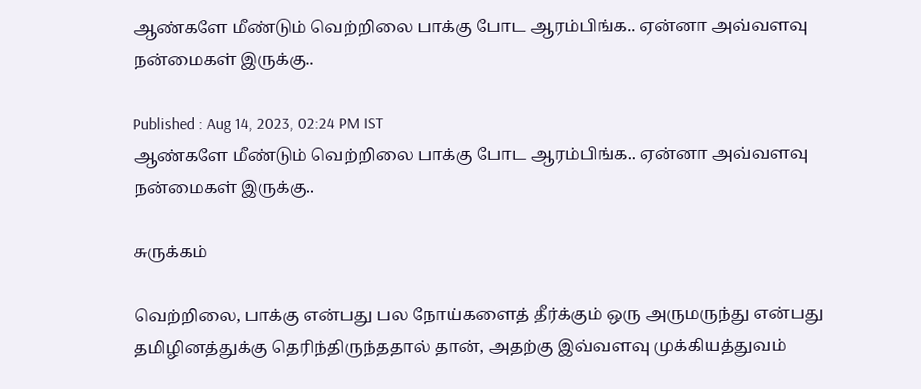ஆண்களே மீண்டும் வெற்றிலை பாக்கு போட ஆரம்பிங்க.. ஏன்னா அவ்வளவு நன்மைகள் இருக்கு..

Published : Aug 14, 2023, 02:24 PM IST
ஆண்களே மீண்டும் வெற்றிலை பாக்கு போட ஆரம்பிங்க.. ஏன்னா அவ்வளவு நன்மைகள் இருக்கு..

சுருக்கம்

வெற்றிலை, பாக்கு என்பது பல நோய்களைத் தீர்க்கும் ஒரு அருமருந்து என்பது தமிழினத்துக்கு தெரிந்திருந்ததால் தான், அதற்கு இவ்வளவு முக்கியத்துவம்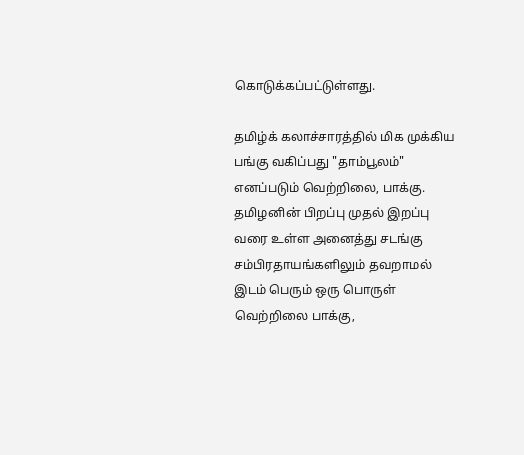கொடுக்கப்பட்டுள்ளது.

தமிழ்க் கலாச்சாரத்தில் மிக முக்கிய பங்கு வகிப்பது "தாம்பூலம்" எனப்படும் வெற்றிலை, பாக்கு. தமிழனின் பிறப்பு முதல் இறப்பு வரை உள்ள அனைத்து சடங்கு சம்பிரதாயங்களிலும் தவறாமல் இடம் பெரும் ஒரு பொருள் வெற்றிலை பாக்கு,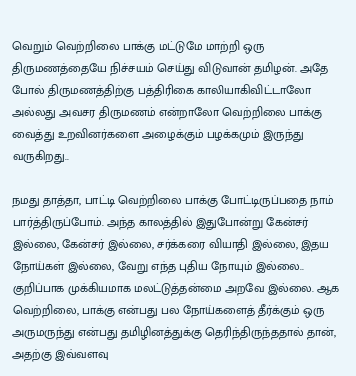வெறும் வெற்றிலை பாக்கு மட்டுமே மாற்றி ஒரு திருமணத்தையே நிச்சயம் செய்து விடுவான் தமிழன். அதே போல் திருமணத்திற்கு பத்திரிகை காலியாகிவிட்டாலோ அல்லது அவசர திருமணம் என்றாலோ வெற்றிலை பாக்கு வைத்து உறவினர்களை அழைக்கும் பழக்கமும் இருந்து வருகிறது..

நமது தாத்தா, பாட்டி வெற்றிலை பாக்கு போட்டிருப்பதை நாம் பார்த்திருப்போம். அந்த காலத்தில் இதுபோன்று கேன்சர் இல்லை, கேன்சர் இல்லை, சர்க்கரை வியாதி இல்லை, இதய நோய்கள் இல்லை, வேறு எந்த புதிய நோயும் இல்லை.. குறிப்பாக முக்கியமாக மலட்டுத்தன்மை அறவே இல்லை. ஆக வெற்றிலை, பாக்கு என்பது பல நோய்களைத் தீர்க்கும் ஒரு அருமருந்து என்பது தமிழினத்துக்கு தெரிந்திருந்ததால் தான், அதற்கு இவ்வளவு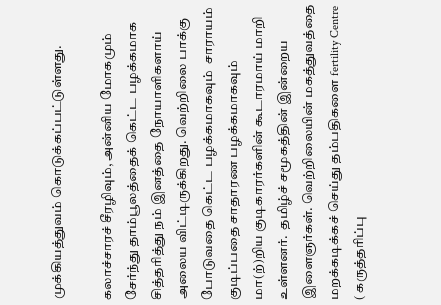முக்கியத்துவம் கொடுக்கப்பட்டுள்ளது.

கலாச்சாரச் சீரழிவும், அன்னிய மோகமும் சேர்ந்து தாம்பூலத்தைக் கெட்ட பழக்கமாக சித்தரித்து நம் இனத்தை நோயாளிகளாய் அலைய விட்டிருக்கிறது. வெற்றிலை பாக்கு போடுவதை கெட்ட பழக்கமாகவும்  சாராயம் குடிப்பதை சாதாரண பழக்கமாகவும் மா(ற்)றிய குடிகாரர்களின் கூடாரமாய் மாறி உள்ளனர்.  தமிழ்ச் சமூகத்தின் இன்றைய இளைஞர்கள். வெற்றிலையின் மகத்துவத்தை மறக்கடிக்கச் செய்து தம்பதிகளை fertility Centre ( கருத்தரிப்பு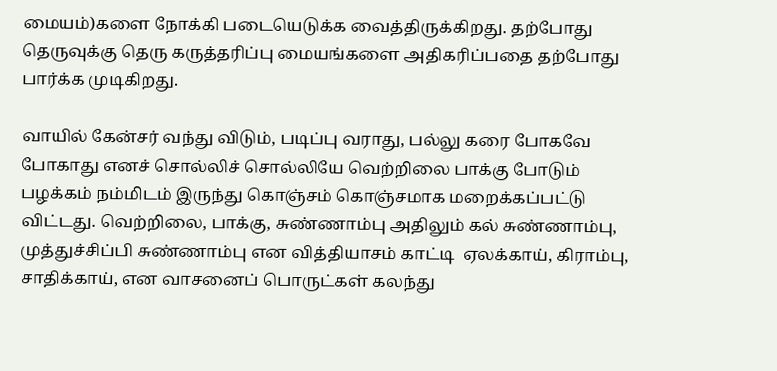மையம்)களை நோக்கி படையெடுக்க வைத்திருக்கிறது. தற்போது தெருவுக்கு தெரு கருத்தரிப்பு மையங்களை அதிகரிப்பதை தற்போது பார்க்க முடிகிறது.

வாயில் கேன்சர் வந்து விடும், படிப்பு வராது, பல்லு கரை போகவே போகாது எனச் சொல்லிச் சொல்லியே வெற்றிலை பாக்கு போடும் பழக்கம் நம்மிடம் இருந்து கொஞ்சம் கொஞ்சமாக மறைக்கப்பட்டு விட்டது. வெற்றிலை, பாக்கு, சுண்ணாம்பு அதிலும் கல் சுண்ணாம்பு, முத்துச்சிப்பி சுண்ணாம்பு என வித்தியாசம் காட்டி  ஏலக்காய், கிராம்பு, சாதிக்காய், என வாசனைப் பொருட்கள் கலந்து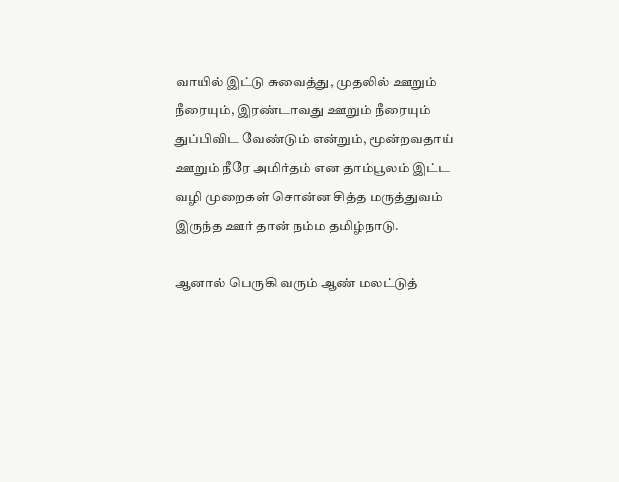வாயில் இட்டு சுவைத்து, முதலில் ஊறும் நீரையும், இரண்டாவது ஊறும் நீரையும் துப்பிவிட வேண்டும் என்றும், மூன்றவதாய் ஊறும் நீரே அமிர்தம் என தாம்பூலம் இட்ட வழி முறைகள் சொன்ன சித்த மருத்துவம் இருந்த ஊர் தான் நம்ம தமிழ்நாடு.

ஆனால் பெருகி வரும் ஆண் மலட்டுத்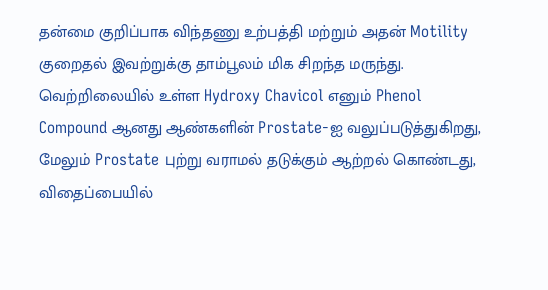தன்மை குறிப்பாக விந்தணு உற்பத்தி மற்றும் அதன் Motility குறைதல் இவற்றுக்கு தாம்பூலம் மிக சிறந்த மருந்து. வெற்றிலையில் உள்ள Hydroxy Chavicol எனும் Phenol Compound ஆனது ஆண்களின் Prostate-ஐ வலுப்படுத்துகிறது, மேலும் Prostate புற்று வராமல் தடுக்கும் ஆற்றல் கொண்டது, விதைப்பையில்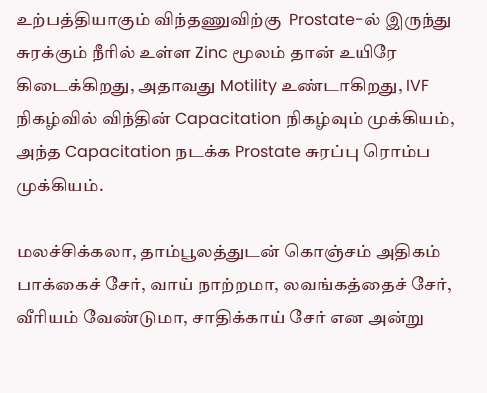உற்பத்தியாகும் விந்தணுவிற்கு  Prostate-ல் இருந்து சுரக்கும் நீரில் உள்ள Zinc மூலம் தான் உயிரே கிடைக்கிறது, அதாவது Motility உண்டாகிறது, IVF நிகழ்வில் விந்தின் Capacitation நிகழ்வும் முக்கியம், அந்த Capacitation நடக்க Prostate சுரப்பு ரொம்ப முக்கியம்.

மலச்சிக்கலா, தாம்பூலத்துடன் கொஞ்சம் அதிகம் பாக்கைச் சேர், வாய் நாற்றமா, லவங்கத்தைச் சேர், வீரியம் வேண்டுமா, சாதிக்காய் சேர் என அன்று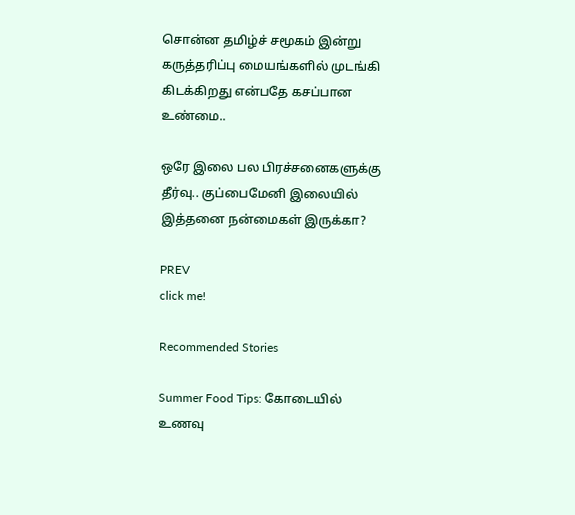சொன்ன தமிழ்ச் சமூகம் இன்று கருத்தரிப்பு மையங்களில் முடங்கி கிடக்கிறது என்பதே கசப்பான உண்மை..

ஒரே இலை பல பிரச்சனைகளுக்கு தீர்வு.. குப்பைமேனி இலையில் இத்தனை நன்மைகள் இருக்கா?

PREV
click me!

Recommended Stories

Summer Food Tips: கோடையில் உணவு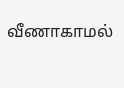வீணாகாமல்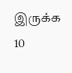இருக்க 10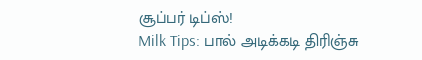சூப்பர் டிப்ஸ்!
Milk Tips: பால் அடிக்கடி திரிஞ்சு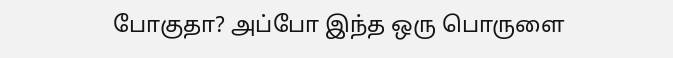போகுதா? அப்போ இந்த ஒரு பொருளை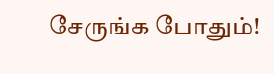சேருங்க போதும்!